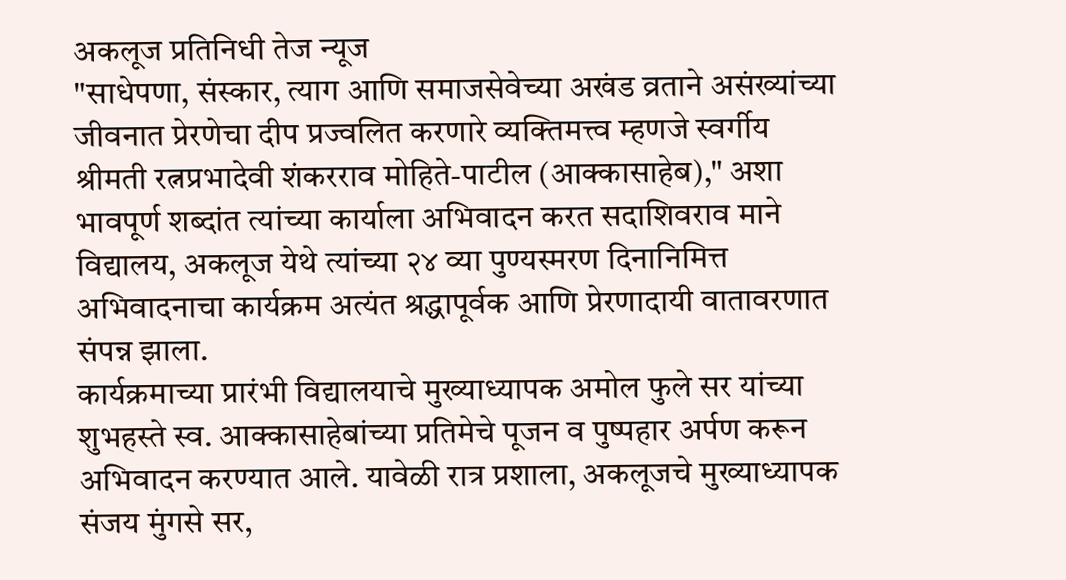अकलूज प्रतिनिधी तेज न्यूज
"साधेपणा, संस्कार, त्याग आणि समाजसेवेच्या अखंड व्रताने असंख्यांच्या जीवनात प्रेरणेचा दीप प्रज्वलित करणारे व्यक्तिमत्त्व म्हणजे स्वर्गीय श्रीमती रत्नप्रभादेवी शंकरराव मोहिते-पाटील (आक्कासाहेब)," अशा भावपूर्ण शब्दांत त्यांच्या कार्याला अभिवादन करत सदाशिवराव माने विद्यालय, अकलूज येथे त्यांच्या २४ व्या पुण्यस्मरण दिनानिमित्त अभिवादनाचा कार्यक्रम अत्यंत श्रद्धापूर्वक आणि प्रेरणादायी वातावरणात संपन्न झाला.
कार्यक्रमाच्या प्रारंभी विद्यालयाचे मुख्याध्यापक अमोल फुले सर यांच्या शुभहस्ते स्व. आक्कासाहेबांच्या प्रतिमेचे पूजन व पुष्पहार अर्पण करून अभिवादन करण्यात आले. यावेळी रात्र प्रशाला, अकलूजचे मुख्याध्यापक संजय मुंगसे सर,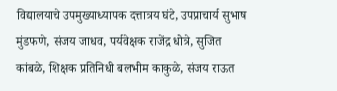विद्यालयाचे उपमुख्याध्यापक दत्तात्रय घंटे, उपप्राचार्य सुभाष मुंडफणे, संजय जाधव, पर्यवेक्षक राजेंद्र धोत्रे, सुजित कांबळे, शिक्षक प्रतिनिधी बलभीम काकुळे, संजय राऊत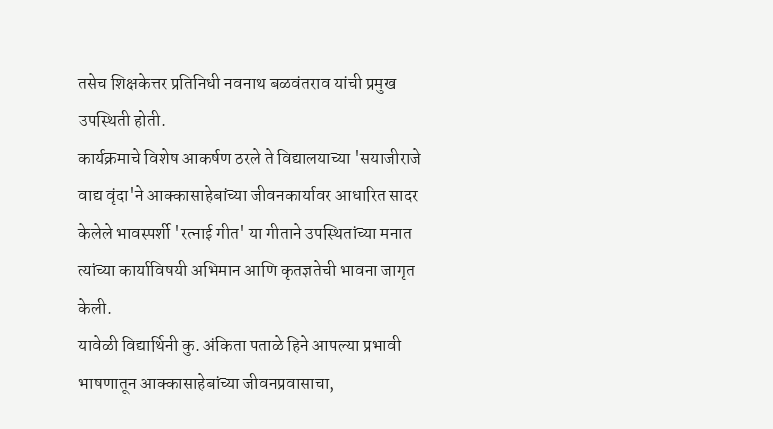तसेच शिक्षकेत्तर प्रतिनिधी नवनाथ बळवंतराव यांची प्रमुख उपस्थिती होती.
कार्यक्रमाचे विशेष आकर्षण ठरले ते विद्यालयाच्या 'सयाजीराजे वाद्य वृंदा'ने आक्कासाहेबांच्या जीवनकार्यावर आधारित सादर केलेले भावस्पर्शी 'रत्नाई गीत' या गीताने उपस्थितांच्या मनात त्यांच्या कार्याविषयी अभिमान आणि कृतज्ञतेची भावना जागृत केली.
यावेळी विद्यार्थिनी कु. अंकिता पताळे हिने आपल्या प्रभावी भाषणातून आक्कासाहेबांच्या जीवनप्रवासाचा,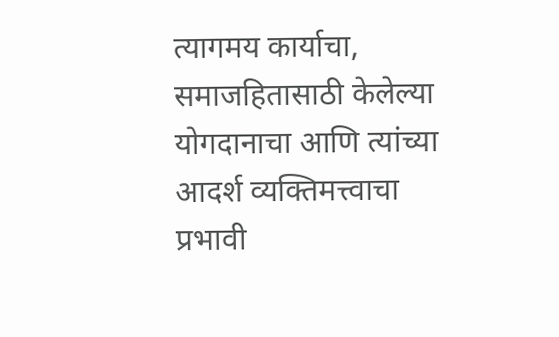त्यागमय कार्याचा, समाजहितासाठी केलेल्या योगदानाचा आणि त्यांच्या आदर्श व्यक्तिमत्त्वाचा प्रभावी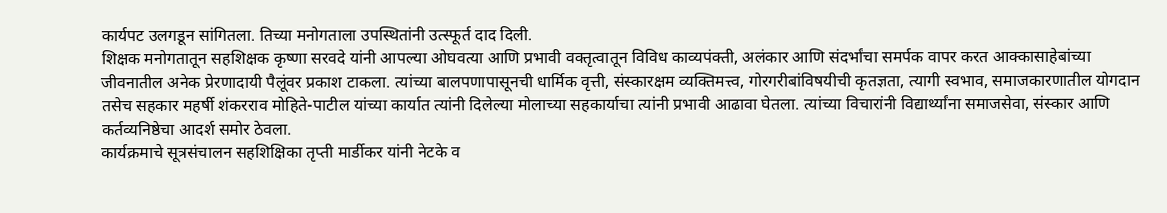कार्यपट उलगडून सांगितला. तिच्या मनोगताला उपस्थितांनी उत्स्फूर्त दाद दिली.
शिक्षक मनोगतातून सहशिक्षक कृष्णा सरवदे यांनी आपल्या ओघवत्या आणि प्रभावी वक्तृत्वातून विविध काव्यपंक्ती, अलंकार आणि संदर्भांचा समर्पक वापर करत आक्कासाहेबांच्या जीवनातील अनेक प्रेरणादायी पैलूंवर प्रकाश टाकला. त्यांच्या बालपणापासूनची धार्मिक वृत्ती, संस्कारक्षम व्यक्तिमत्त्व, गोरगरीबांविषयीची कृतज्ञता, त्यागी स्वभाव, समाजकारणातील योगदान तसेच सहकार महर्षी शंकरराव मोहिते-पाटील यांच्या कार्यात त्यांनी दिलेल्या मोलाच्या सहकार्याचा त्यांनी प्रभावी आढावा घेतला. त्यांच्या विचारांनी विद्यार्थ्यांना समाजसेवा, संस्कार आणि कर्तव्यनिष्ठेचा आदर्श समोर ठेवला.
कार्यक्रमाचे सूत्रसंचालन सहशिक्षिका तृप्ती मार्डीकर यांनी नेटके व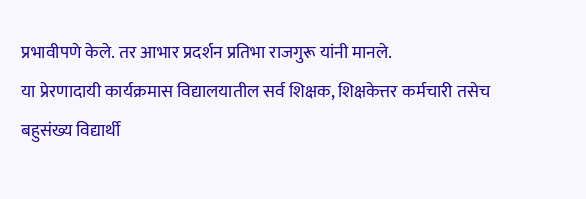प्रभावीपणे केले. तर आभार प्रदर्शन प्रतिभा राजगुरू यांनी मानले.
या प्रेरणादायी कार्यक्रमास विद्यालयातील सर्व शिक्षक, शिक्षकेत्तर कर्मचारी तसेच बहुसंख्य विद्यार्थी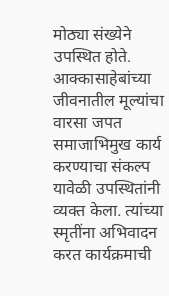मोठ्या संख्येने उपस्थित होते. आक्कासाहेबांच्या जीवनातील मूल्यांचा वारसा जपत समाजाभिमुख कार्य करण्याचा संकल्प यावेळी उपस्थितांनी व्यक्त केला. त्यांच्या स्मृतींना अभिवादन करत कार्यक्रमाची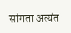सांगता अत्यंत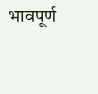भावपूर्ण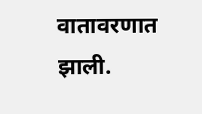वातावरणात झाली.